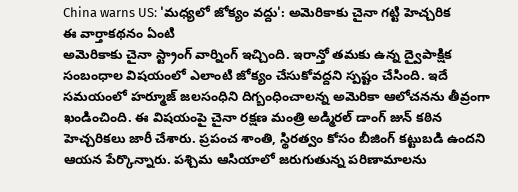China warns US: 'మధ్యలో జోక్యం వద్దు': అమెరికాకు చైనా గట్టి హెచ్చరిక
ఈ వార్తాకథనం ఏంటి
అమెరికాకు చైనా స్ట్రాంగ్ వార్నింగ్ ఇచ్చింది. ఇరాన్తో తమకు ఉన్న ద్వైపాక్షిక సంబంధాల విషయంలో ఎలాంటి జోక్యం చేసుకోవద్దని స్పష్టం చేసింది. ఇదే సమయంలో హర్మూజ్ జలసంధిని దిగ్బంధించాలన్న అమెరికా ఆలోచనను తీవ్రంగా ఖండించింది. ఈ విషయంపై చైనా రక్షణ మంత్రి అడ్మిరల్ డాంగ్ జున్ కఠిన హెచ్చరికలు జారీ చేశారు. ప్రపంచ శాంతి, స్థిరత్వం కోసం బీజింగ్ కట్టుబడి ఉందని ఆయన పేర్కొన్నారు. పశ్చిమ ఆసియాలో జరుగుతున్న పరిణామాలను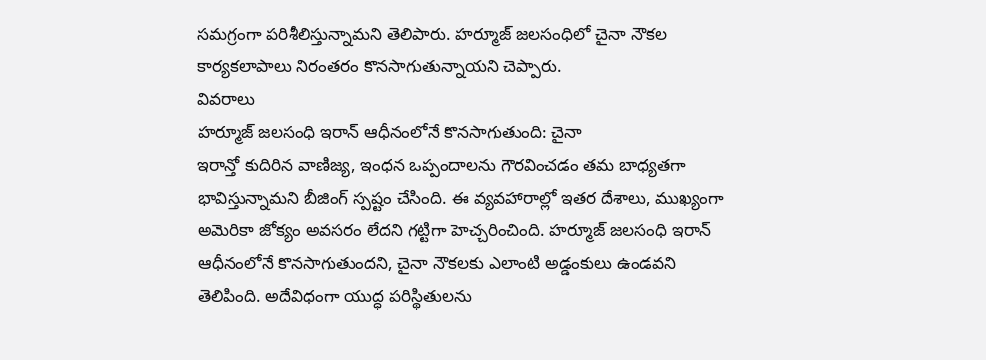సమగ్రంగా పరిశీలిస్తున్నామని తెలిపారు. హర్మూజ్ జలసంధిలో చైనా నౌకల కార్యకలాపాలు నిరంతరం కొనసాగుతున్నాయని చెప్పారు.
వివరాలు
హర్మూజ్ జలసంధి ఇరాన్ ఆధీనంలోనే కొనసాగుతుంది: చైనా
ఇరాన్తో కుదిరిన వాణిజ్య, ఇంధన ఒప్పందాలను గౌరవించడం తమ బాధ్యతగా భావిస్తున్నామని బీజింగ్ స్పష్టం చేసింది. ఈ వ్యవహారాల్లో ఇతర దేశాలు, ముఖ్యంగా అమెరికా జోక్యం అవసరం లేదని గట్టిగా హెచ్చరించింది. హర్మూజ్ జలసంధి ఇరాన్ ఆధీనంలోనే కొనసాగుతుందని, చైనా నౌకలకు ఎలాంటి అడ్డంకులు ఉండవని తెలిపింది. అదేవిధంగా యుద్ధ పరిస్థితులను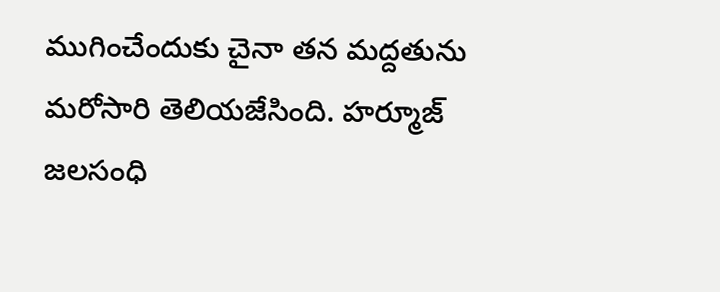ముగించేందుకు చైనా తన మద్దతును మరోసారి తెలియజేసింది. హర్మూజ్ జలసంధి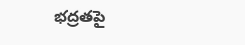భద్రతపై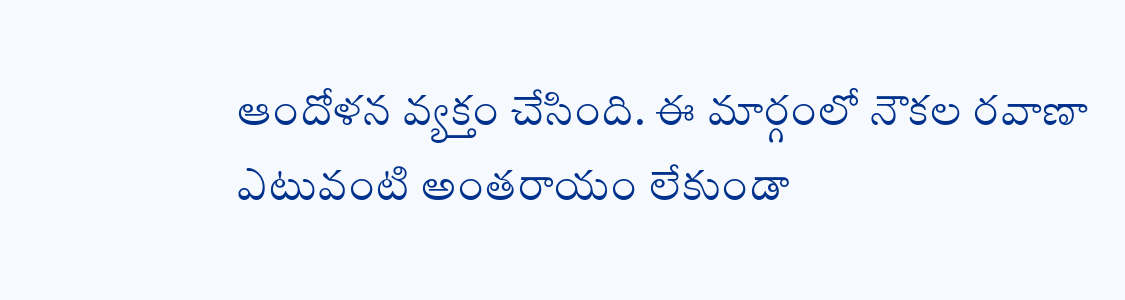ఆందోళన వ్యక్తం చేసింది. ఈ మార్గంలో నౌకల రవాణా ఎటువంటి అంతరాయం లేకుండా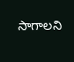సాగాలని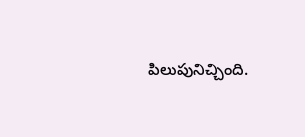పిలుపునిచ్చింది.